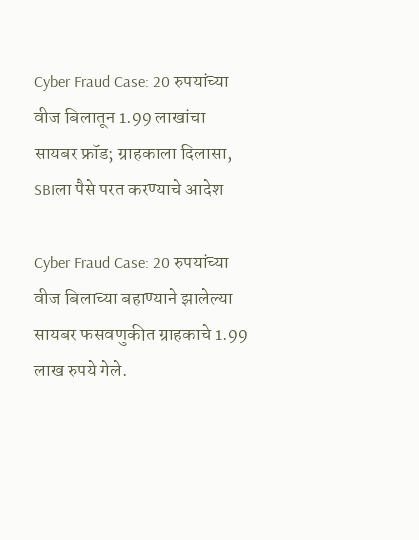Cyber Fraud Case: 20 रुपयांच्या वीज बिलातून 1.99 लाखांचा सायबर फ्रॉड; ग्राहकाला दिलासा, SBIला पैसे परत करण्याचे आदेश

Cyber Fraud Case: 20 रुपयांच्या वीज बिलाच्या बहाण्याने झालेल्या सायबर फसवणुकीत ग्राहकाचे 1.99 लाख रुपये गेले.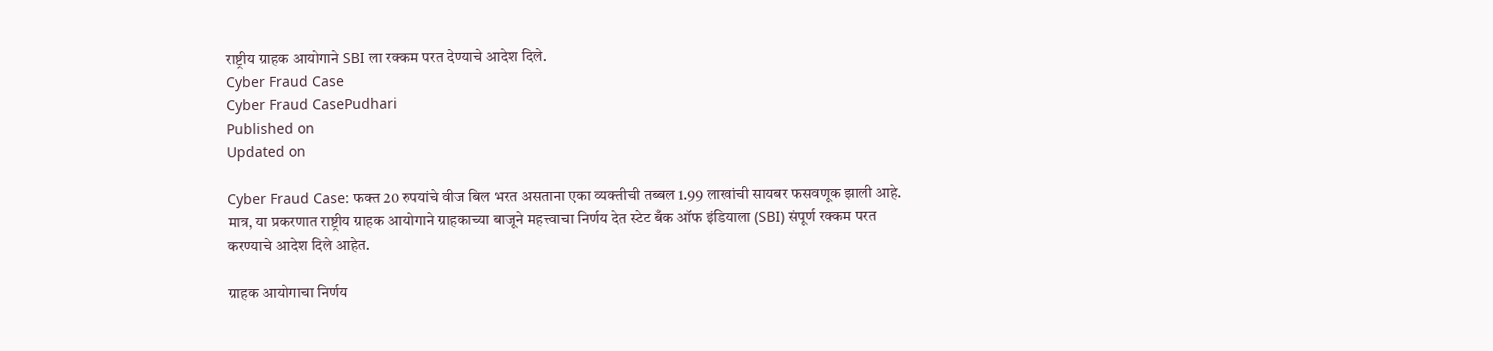राष्ट्रीय ग्राहक आयोगाने SBI ला रक्कम परत देण्याचे आदेश दिले.
Cyber Fraud Case
Cyber Fraud CasePudhari
Published on
Updated on

Cyber Fraud Case: फक्त 20 रुपयांचे वीज बिल भरत असताना एका व्यक्तीची तब्बल 1.99 लाखांची सायबर फसवणूक झाली आहे. मात्र, या प्रकरणात राष्ट्रीय ग्राहक आयोगाने ग्राहकाच्या बाजूने महत्त्वाचा निर्णय देत स्टेट बँक ऑफ इंडियाला (SBI) संपूर्ण रक्कम परत करण्याचे आदेश दिले आहेत.

ग्राहक आयोगाचा निर्णय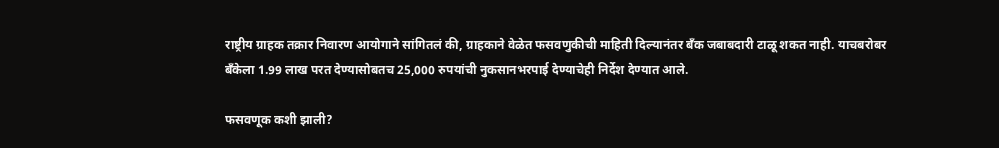राष्ट्रीय ग्राहक तक्रार निवारण आयोगाने सांगितलं की, ग्राहकाने वेळेत फसवणुकीची माहिती दिल्यानंतर बँक जबाबदारी टाळू शकत नाही. याचबरोबर बँकेला 1.99 लाख परत देण्यासोबतच 25,000 रुपयांची नुकसानभरपाई देण्याचेही निर्देश देण्यात आले.

फसवणूक कशी झाली?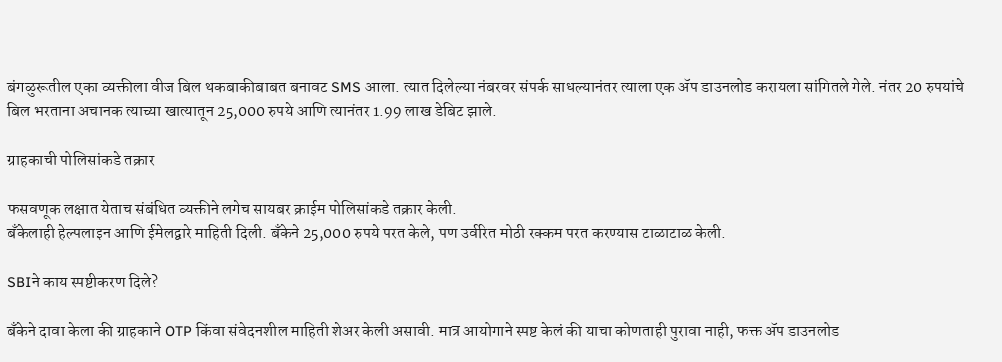बंगळुरूतील एका व्यक्तीला वीज बिल थकबाकीबाबत बनावट SMS आला. त्यात दिलेल्या नंबरवर संपर्क साधल्यानंतर त्याला एक ॲप डाउनलोड करायला सांगितले गेले. नंतर 20 रुपयांचे बिल भरताना अचानक त्याच्या खात्यातून 25,000 रुपये आणि त्यानंतर 1.99 लाख डेबिट झाले.

ग्राहकाची पोलिसांकडे तक्रार

फसवणूक लक्षात येताच संबंधित व्यक्तीने लगेच सायबर क्राईम पोलिसांकडे तक्रार केली.
बँकेलाही हेल्पलाइन आणि ईमेलद्वारे माहिती दिली. बँकेने 25,000 रुपये परत केले, पण उर्वरित मोठी रक्कम परत करण्यास टाळाटाळ केली.

SBIने काय स्पष्टीकरण दिले?

बँकेने दावा केला की ग्राहकाने OTP किंवा संवेदनशील माहिती शेअर केली असावी. मात्र आयोगाने स्पष्ट केलं की याचा कोणताही पुरावा नाही, फक्त ॲप डाउनलोड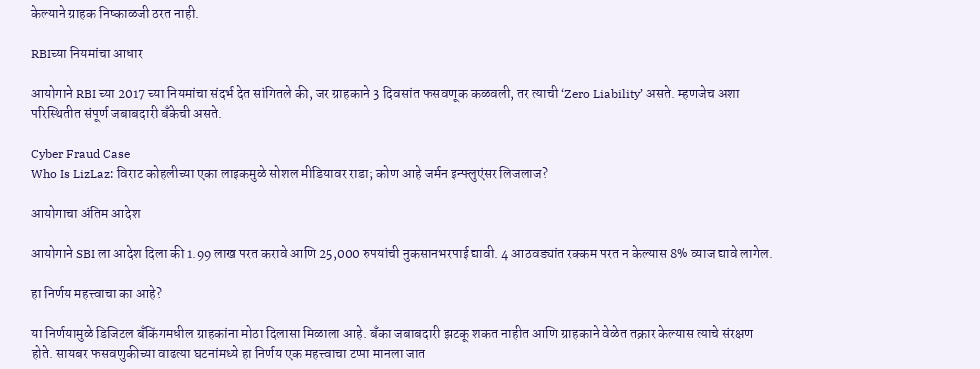केल्याने ग्राहक निष्काळजी ठरत नाही.

RBIच्या नियमांचा आधार

आयोगाने RBI च्या 2017 च्या नियमांचा संदर्भ देत सांगितले की, जर ग्राहकाने 3 दिवसांत फसवणूक कळवली, तर त्याची ‘Zero Liability’ असते. म्हणजेच अशा परिस्थितीत संपूर्ण जबाबदारी बँकेची असते.

Cyber Fraud Case
Who Is LizLaz: विराट कोहलीच्या एका लाइकमुळे सोशल मीडियावर राडा; कोण आहे जर्मन इन्फ्लुएंसर लिजलाज?

आयोगाचा अंतिम आदेश

आयोगाने SBI ला आदेश दिला की 1.99 लाख परत करावे आणि 25,000 रुपयांची नुकसानभरपाई द्यावी. 4 आठवड्यांत रक्कम परत न केल्यास 8% व्याज द्यावे लागेल.

हा निर्णय महत्त्वाचा का आहे?

या निर्णयामुळे डिजिटल बँकिंगमधील ग्राहकांना मोठा दिलासा मिळाला आहे. बँका जबाबदारी झटकू शकत नाहीत आणि ग्राहकाने वेळेत तक्रार केल्यास त्याचे संरक्षण होते. सायबर फसवणुकीच्या वाढत्या घटनांमध्ये हा निर्णय एक महत्त्वाचा टप्पा मानला जात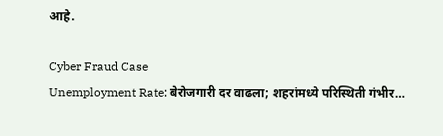आहे.

Cyber Fraud Case
Unemployment Rate: बेरोजगारी दर वाढला; शहरांमध्ये परिस्थिती गंभीर…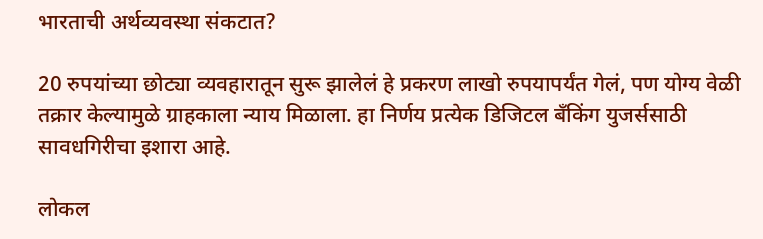भारताची अर्थव्यवस्था संकटात?

20 रुपयांच्या छोट्या व्यवहारातून सुरू झालेलं हे प्रकरण लाखो रुपयापर्यंत गेलं, पण योग्य वेळी तक्रार केल्यामुळे ग्राहकाला न्याय मिळाला. हा निर्णय प्रत्येक डिजिटल बँकिंग युजर्ससाठी सावधगिरीचा इशारा आहे.

लोकल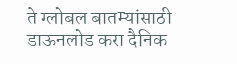ते ग्लोबल बातम्यांसाठी डाऊनलोड करा दैनिक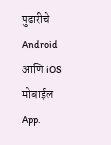पुढारीचे Android आणि iOS मोबाईल App.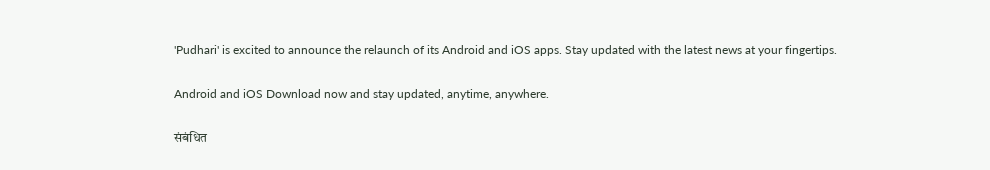'Pudhari' is excited to announce the relaunch of its Android and iOS apps. Stay updated with the latest news at your fingertips.

Android and iOS Download now and stay updated, anytime, anywhere.

संबंधित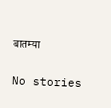बातम्या

No stories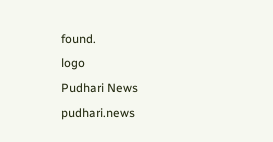found.
logo
Pudhari News
pudhari.news